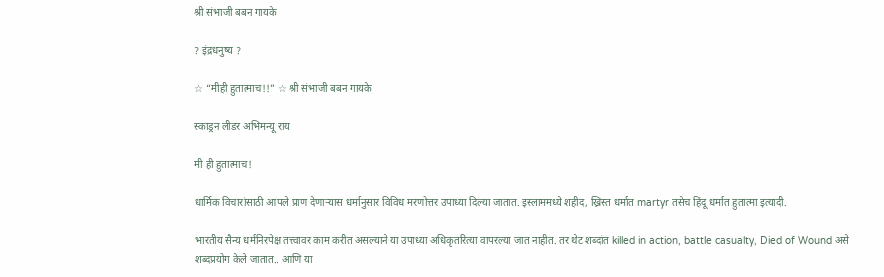श्री संभाजी बबन गायके

? इंद्रधनुष्य ?

☆ “मीही हुतात्माच!!” ☆ श्री संभाजी बबन गायके

स्काड्रन लीडर अभिमन्यू राय

मी ही हुतात्माच!

धार्मिक विचारांसाठी आपले प्राण देणाऱ्यास धर्मानुसार विविध मरणोत्तर उपाध्या दिल्या जातात. इस्लाममध्ये शहीद, ख्रिस्त धर्मात martyr तसेच हिंदू धर्मात हुतात्मा इत्यादी.

भारतीय सैन्य धर्मनिरपेक्ष तत्त्वावर काम करीत असल्याने या उपाध्या अधिकृतरित्या वापरल्या जात नाहीत. तर थेट शब्दांत killed in action, battle casualty, Died of Wound असे शब्दप्रयोग केले जातात.. आणि या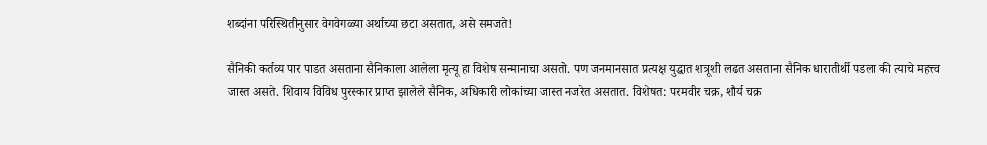शब्दांना परिस्थितीनुसार वेगवेगळ्या अर्थाच्या छटा असतात, असे समजते!

सैनिकी कर्तव्य पार पाडत असताना सैनिकाला आलेला मृत्यू हा विशेष सन्मानाचा असतो. पण जनमानसात प्रत्यक्ष युद्धात शत्रूशी लढत असताना सैनिक धारातीर्थी पडला की त्याचे महत्त्व जास्त असते. शिवाय विविध पुरस्कार प्राप्त झालेले सैनिक, अधिकारी लोकांच्या जास्त नजरेत असतात. विशेषत: परमवीर चक्र, शौर्य चक्र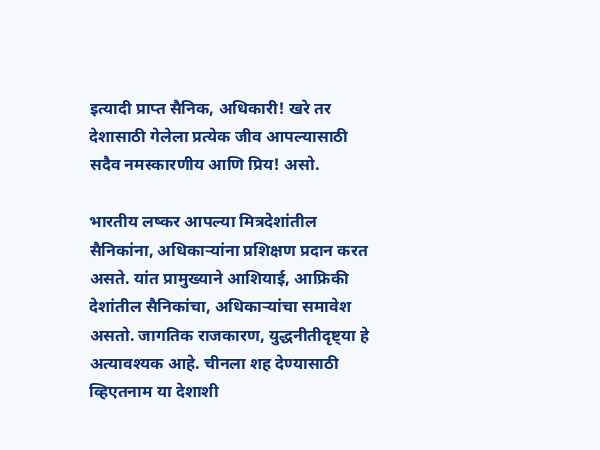इत्यादी प्राप्त सैनिक, अधिकारी! खरे तर देशासाठी गेलेला प्रत्येक जीव आपल्यासाठी सदैव नमस्कारणीय आणि प्रिय! असो.

भारतीय लष्कर आपल्या मित्रदेशांतील सैनिकांना, अधिकाऱ्यांना प्रशिक्षण प्रदान करत असते. यांत प्रामुख्याने आशियाई, आफ्रिकी देशांतील सैनिकांचा, अधिकाऱ्यांचा समावेश असतो. जागतिक राजकारण, युद्धनीतीदृष्ट्या हे अत्यावश्यक आहे. चीनला शह देण्यासाठी व्हिएतनाम या देशाशी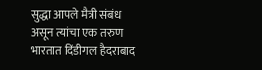सुद्धा आपले मैत्री संबंध असून त्यांचा एक तरुण भारतात दिंडीगल हैदराबाद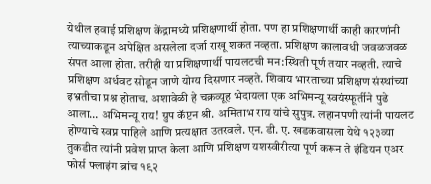येथील हवाई प्रशिक्षण केंद्रामध्ये प्रशिक्षणार्थी होता. पण हा प्रशिक्षणार्थी काही कारणांनी त्याच्याकडून अपेक्षित असलेला दर्जा राखू शकत नव्हता. प्रशिक्षण कालावधी जवळजवळ संपत आला होता. तरीही या प्रशिक्षणार्थी पायलटची मन:स्थिती पूर्ण तयार नव्हती. त्याचे प्रशिक्षण अर्धवट सोडून जाणे योग्य दिसणार नव्हते. शिवाय भारताच्या प्रशिक्षण संस्थांच्या इभ्रतीचा प्रश्न होताच. अशावेळी हे चक्रव्यूह भेदायला एक अभिमन्यू स्वयंस्फूर्तीने पुढे आला… अभिमन्यू राय! ग्रुप कॅप्टन श्री. अमिताभ राय यांचे सुपुत्र. लहानपणी त्यांनी पायलट होण्याचे स्वप्न पाहिले आणि प्रत्यक्षात उतरवले. एन. डी. ए. खडकवासला येथे १२३व्या तुकडीत त्यांनी प्रवेश प्राप्त केला आणि प्रशिक्षण यशस्वीरीत्या पूर्ण करून ते इंडियन एअर फोर्स फ्लाइंग ब्रांच १९२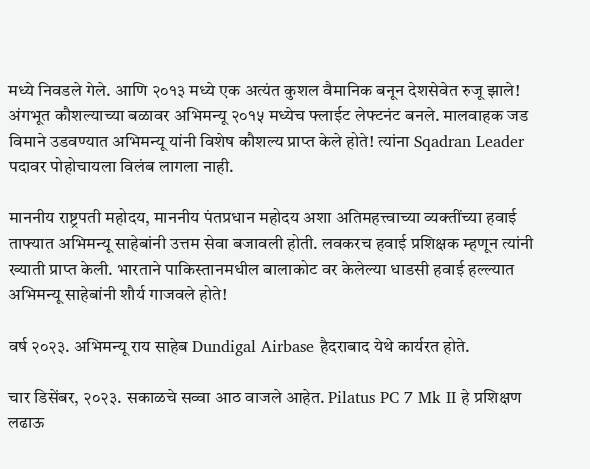मध्ये निवडले गेले. आणि २०१३ मध्ये एक अत्यंत कुशल वैमानिक बनून देशसेवेत रुजू झाले! अंगभूत कौशल्याच्या बळावर अभिमन्यू २०१५ मध्येच फ्लाईट लेफ्टनंट बनले. मालवाहक जड विमाने उडवण्यात अभिमन्यू यांनी विशेष कौशल्य प्राप्त केले होते! त्यांना Sqadran Leader पदावर पोहोचायला विलंब लागला नाही.

माननीय राष्ट्रपती महोदय, माननीय पंतप्रधान महोदय अशा अतिमहत्त्वाच्या व्यक्तींच्या हवाई ताफ्यात अभिमन्यू साहेबांनी उत्तम सेवा बजावली होती. लवकरच हवाई प्रशिक्षक म्हणून त्यांनी ख्याती प्राप्त केली. भारताने पाकिस्तानमधील बालाकोट वर केलेल्या धाडसी हवाई हल्ल्यात अभिमन्यू साहेबांनी शौर्य गाजवले होते!

वर्ष २०२३. अभिमन्यू राय साहेब Dundigal Airbase हैदराबाद येथे कार्यरत होते.

चार डिसेंबर, २०२३. सकाळचे सव्वा आठ वाजले आहेत. Pilatus PC 7 Mk II हे प्रशिक्षण लढाऊ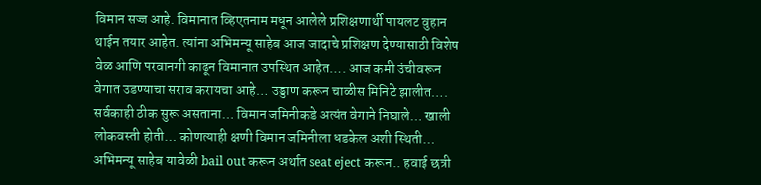विमान सज्ज आहे. विमानात व्हिएतनाम मधून आलेले प्रशिक्षणार्थी पायलट वुहान थाईन तयार आहेत. त्यांना अभिमन्यू साहेब आज जादाचे प्रशिक्षण देण्यासाठी विशेष वेळ आणि परवानगी काढून विमानात उपस्थित आहेत…. आज कमी उंचीवरून वेगात उडण्याचा सराव करायचा आहे… उड्डाण करून चाळीस मिनिटे झालीत…. सर्वकाही ठीक सुरू असताना… विमान जमिनीकडे अत्यंत वेगाने निघाले… खाली लोकवस्ती होती… कोणत्याही क्षणी विमान जमिनीला धडकेल अशी स्थिती… अभिमन्यू साहेब यावेळी bail out करून अर्थात seat eject करून.. हवाई छत्री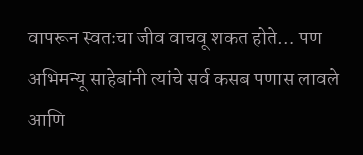वापरून स्वतःचा जीव वाचवू शकत होते… पण अभिमन्यू साहेबांनी त्यांचे सर्व कसब पणास लावले आणि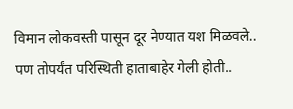विमान लोकवस्ती पासून दूर नेण्यात यश मिळवले.. पण तोपर्यंत परिस्थिती हाताबाहेर गेली होती..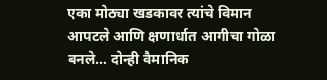एका मोठ्या खडकावर त्यांचे विमान आपटले आणि क्षणार्धात आगीचा गोळा बनले… दोन्ही वैमानिक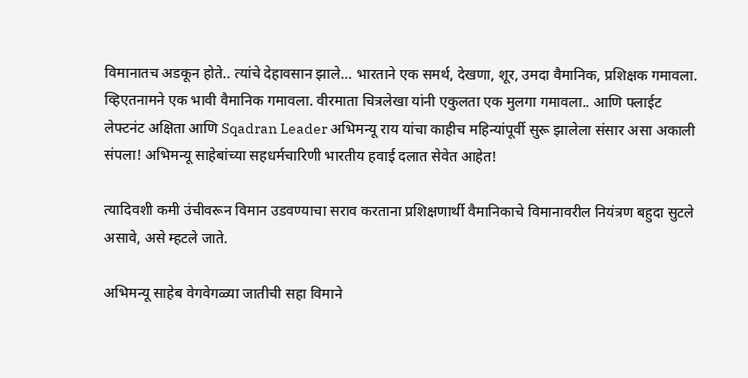विमानातच अडकून होते.. त्यांचे देहावसान झाले… भारताने एक समर्थ, देखणा, शूर, उमदा वैमानिक, प्रशिक्षक गमावला. व्हिएतनामने एक भावी वैमानिक गमावला. वीरमाता चित्रलेखा यांनी एकुलता एक मुलगा गमावला.. आणि फ्लाईट लेफ्टनंट अक्षिता आणि Sqadran Leader अभिमन्यू राय यांचा काहीच महिन्यांपूर्वी सुरू झालेला संसार असा अकाली संपला! अभिमन्यू साहेबांच्या सहधर्मचारिणी भारतीय हवाई दलात सेवेत आहेत!

त्यादिवशी कमी उंचीवरून विमान उडवण्याचा सराव करताना प्रशिक्षणार्थी वैमानिकाचे विमानावरील नियंत्रण बहुदा सुटले असावे, असे म्हटले जाते.

अभिमन्यू साहेब वेगवेगळ्या जातीची सहा विमाने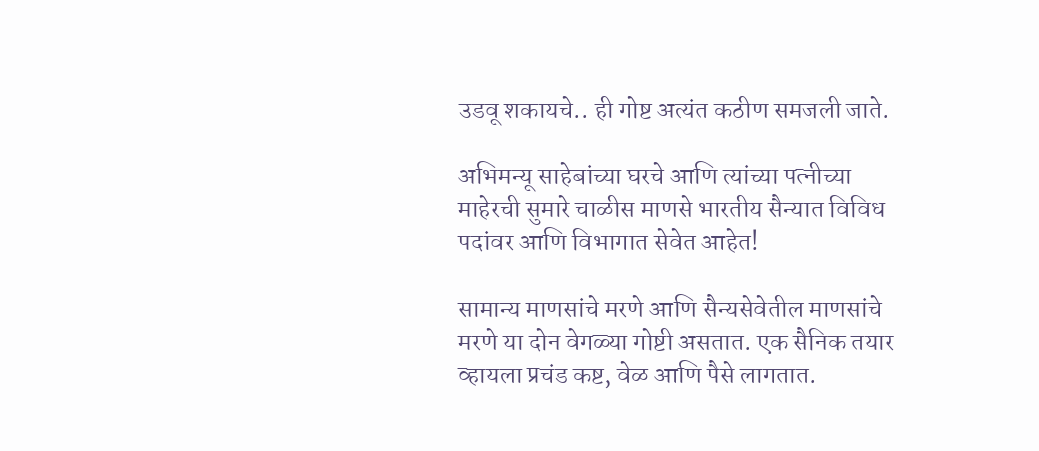उडवू शकायचे.. ही गोष्ट अत्यंत कठीण समजली जाते.

अभिमन्यू साहेबांच्या घरचे आणि त्यांच्या पत्नीच्या माहेरची सुमारे चाळीस माणसे भारतीय सैन्यात विविध पदांवर आणि विभागात सेवेत आहेत!

सामान्य माणसांचे मरणे आणि सैन्यसेवेतील माणसांचे मरणे या दोन वेगळ्या गोष्टी असतात. एक सैनिक तयार व्हायला प्रचंड कष्ट, वेळ आणि पैसे लागतात.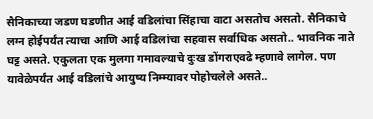सैनिकाच्या जडण घडणीत आई वडिलांचा सिंहाचा वाटा असतोच असतो. सैनिकाचे लग्न होईपर्यंत त्याचा आणि आई वडिलांचा सहवास सर्वाधिक असतो.. भावनिक नाते घट्ट असते. एकुलता एक मुलगा गमावल्याचे दुःख डोंगराएवढे म्हणावे लागेल. पण यावेळेपर्यंत आई वडिलांचे आयुष्य निम्म्यावर पोहोचलेले असते..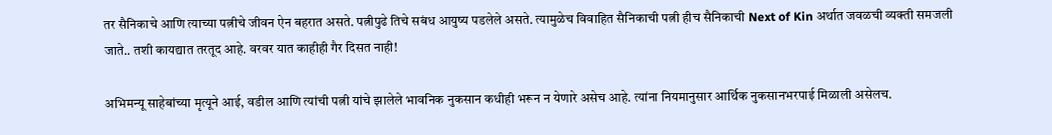तर सैनिकाचे आणि त्याच्या पत्नीचे जीवन ऐन बहरात असते. पत्नीपुढे तिचे सबंध आयुष्य पडलेले असते. त्यामुळेच विवाहित सैनिकाची पत्नी हीच सैनिकाची Next of Kin अर्थात जवळची व्यक्ती समजली जाते.. तशी कायद्यात तरतूद आहे. वरवर यात काहीही गैर दिसत नाही!

अभिमन्यू साहेबांच्या मृत्यूने आई, वडील आणि त्यांची पत्नी यांचे झालेले भावनिक नुकसान कधीही भरून न येणारे असेच आहे. त्यांना नियमानुसार आर्थिक नुकसानभरपाई मिळाली असेलच.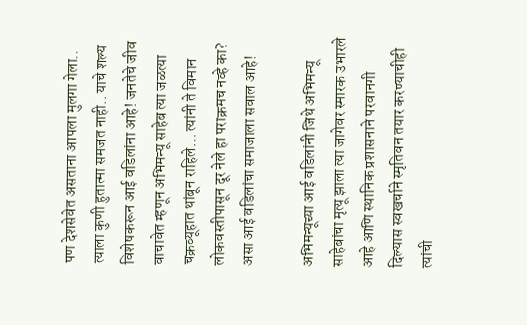पण देशसेवेत असताना आपला मुलगा गेला.. त्याला कुणी हुतात्मा समजत नाही.. याचे शल्य विशेषकरून आई वडिलांना आहे! जनतेचे जीव वाचावेत म्हणून अभिमन्यू साहेब त्या जळत्या चक्रव्यूहात थांबून राहिले… त्यांनी ते विमान लोकवस्तीपासून दूर नेले हा पराक्रमच नव्हे का? असा आई वडिलांचा समाजाला सवाल आहे!

अभिमन्यूच्या आई वडिलांनी जिथे अभिमन्यू साहेबांचा मृत्यू झाला त्या जागेवर स्मारक उभारले आहे आणि स्थानिक प्रशासनाने परवानगी दिल्यास स्वखर्चाने स्मृतिवन तयार करण्याचीही त्यांची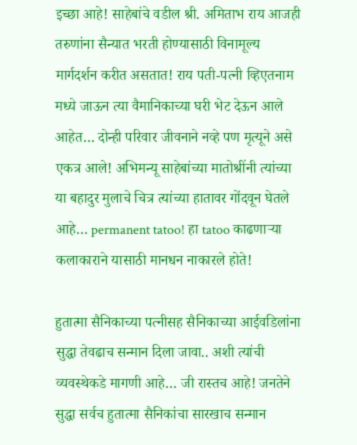इच्छा आहे! साहेबांचे वडील श्री. अमिताभ राय आजही तरुणांना सैन्यात भरती होण्यासाठी विनामूल्य मार्गदर्शन करीत असतात! राय पती-पत्नी व्हिएतनाम मध्ये जाऊन त्या वैमानिकाच्या घरी भेट देऊन आले आहेत… दोन्ही परिवार जीवनाने नव्हे पण मृत्यूने असे एकत्र आले! अभिमन्यू साहेबांच्या मातोश्रींनी त्यांच्या या बहादुर मुलाचे चित्र त्यांच्या हातावर गोंदवून घेतले आहे… permanent tatoo! हा tatoo काढणाऱ्या कलाकाराने यासाठी मानधन नाकारले होते!

हुतात्मा सैनिकाच्या पत्नीसह सैनिकाच्या आईवडिलांना सुद्धा तेवढाच सन्मान दिला जावा.. अशी त्यांची व्यवस्थेकडे मागणी आहे… जी रास्तच आहे! जनतेने सुद्धा सर्वच हुतात्मा सैनिकांचा सारखाच सन्मान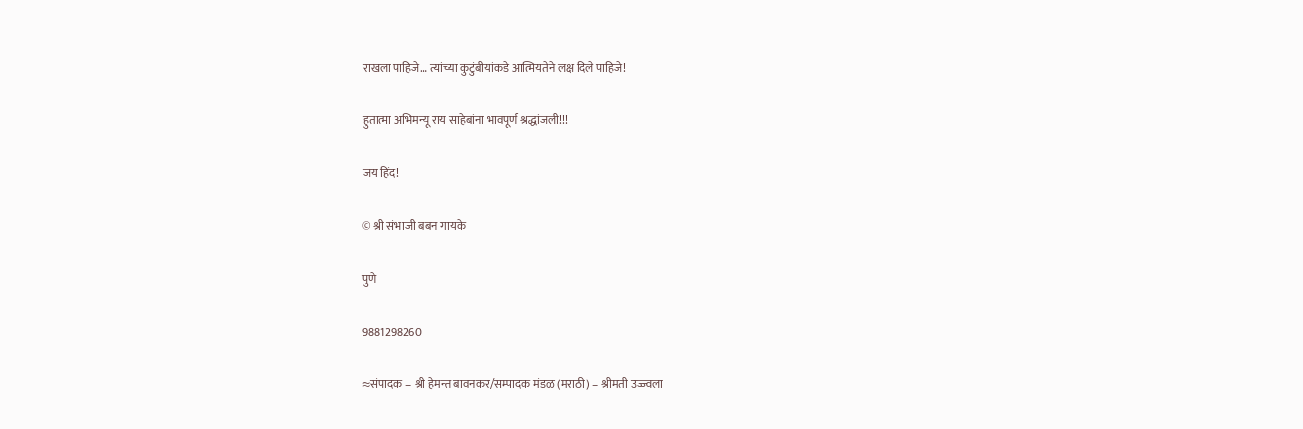राखला पाहिजे… त्यांच्या कुटुंबीयांकडे आत्मियतेने लक्ष दिले पाहिजे!

हुतात्मा अभिमन्यू राय साहेबांना भावपूर्ण श्रद्धांजली!!!

जय हिंद!

© श्री संभाजी बबन गायके

पुणे

9881298260

≈संपादक – श्री हेमन्त बावनकर/सम्पादक मंडळ (मराठी) – श्रीमती उज्ज्वला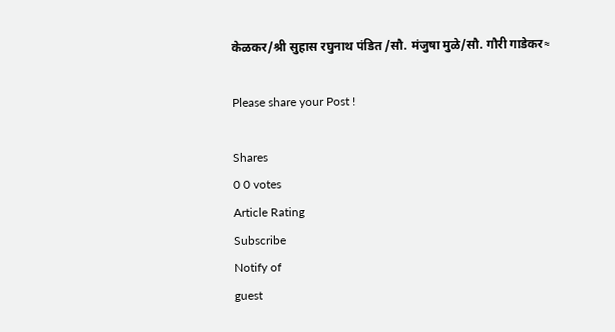केळकर/श्री सुहास रघुनाथ पंडित /सौ. मंजुषा मुळे/सौ. गौरी गाडेकर≈

Please share your Post !

Shares
0 0 votes
Article Rating
Subscribe
Notify of
guest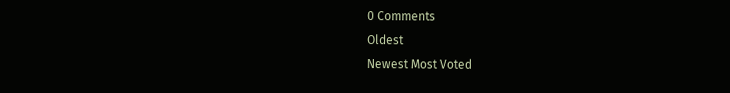0 Comments
Oldest
Newest Most Voted